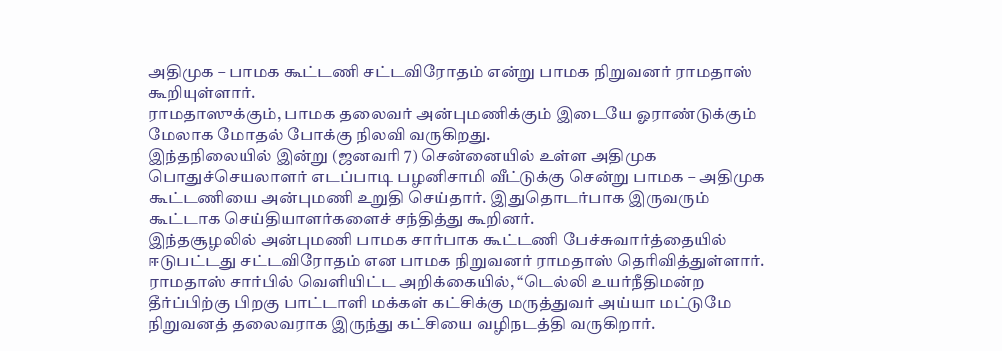அதிமுக – பாமக கூட்டணி சட்டவிரோதம் என்று பாமக நிறுவனர் ராமதாஸ் கூறியுள்ளார்.
ராமதாஸுக்கும், பாமக தலைவர் அன்புமணிக்கும் இடையே ஓராண்டுக்கும் மேலாக மோதல் போக்கு நிலவி வருகிறது.
இந்தநிலையில் இன்று (ஜனவரி 7) சென்னையில் உள்ள அதிமுக பொதுச்செயலாளர் எடப்பாடி பழனிசாமி வீட்டுக்கு சென்று பாமக – அதிமுக கூட்டணியை அன்புமணி உறுதி செய்தார். இதுதொடர்பாக இருவரும் கூட்டாக செய்தியாளர்களைச் சந்தித்து கூறினர்.
இந்தசூழலில் அன்புமணி பாமக சார்பாக கூட்டணி பேச்சுவார்த்தையில் ஈடுபட்டது சட்டவிரோதம் என பாமக நிறுவனர் ராமதாஸ் தெரிவித்துள்ளார்.
ராமதாஸ் சார்பில் வெளியிட்ட அறிக்கையில், “டெல்லி உயர்நீதிமன்ற தீர்ப்பிற்கு பிறகு பாட்டாளி மக்கள் கட்சிக்கு மருத்துவர் அய்யா மட்டுமே நிறுவனத் தலைவராக இருந்து கட்சியை வழிநடத்தி வருகிறார்.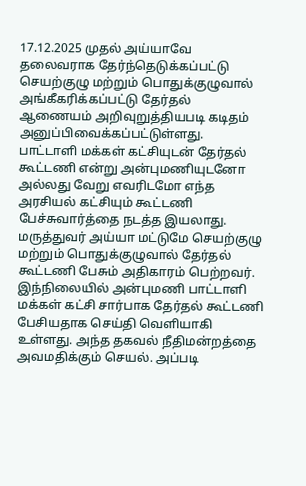17.12.2025 முதல் அய்யாவே தலைவராக தேர்ந்தெடுக்கப்பட்டு செயற்குழு மற்றும் பொதுக்குழுவால் அங்கீகரிக்கப்பட்டு தேர்தல் ஆணையம் அறிவுறுத்தியபடி கடிதம் அனுப்பிவைக்கப்பட்டுள்ளது.
பாட்டாளி மக்கள் கட்சியுடன் தேர்தல் கூட்டணி என்று அன்புமணியுடனோ அல்லது வேறு எவரிடமோ எந்த அரசியல் கட்சியும் கூட்டணி பேச்சுவார்த்தை நடத்த இயலாது. மருத்துவர் அய்யா மட்டுமே செயற்குழு மற்றும் பொதுக்குழுவால் தேர்தல் கூட்டணி பேசும் அதிகாரம் பெற்றவர்.
இந்நிலையில் அன்புமணி பாட்டாளி மக்கள் கட்சி சார்பாக தேர்தல் கூட்டணி பேசியதாக செய்தி வெளியாகி உள்ளது. அந்த தகவல் நீதிமன்றத்தை அவமதிக்கும் செயல். அப்படி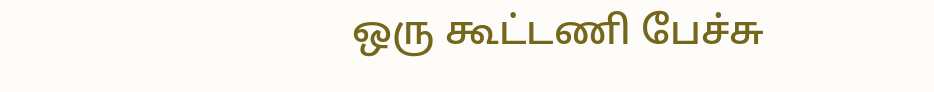ஒரு கூட்டணி பேச்சு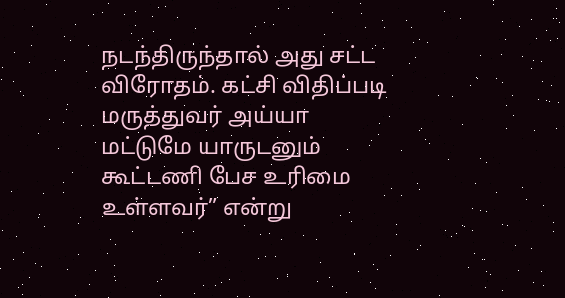நடந்திருந்தால் அது சட்ட விரோதம். கட்சி விதிப்படி மருத்துவர் அய்யா மட்டுமே யாருடனும் கூட்டணி பேச உரிமை உள்ளவர்” என்று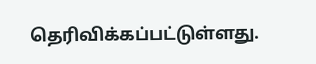தெரிவிக்கப்பட்டுள்ளது.